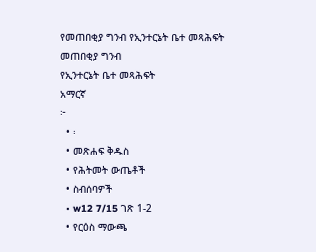የመጠበቂያ ግንብ የኢንተርኔት ቤተ መጻሕፍት
መጠበቂያ ግንብ
የኢንተርኔት ቤተ መጻሕፍት
አማርኛ
፦
  • ፡
  • መጽሐፍ ቅዱስ
  • የሕትመት ውጤቶች
  • ስብሰባዎች
  • w12 7/15 ገጽ 1-2
  • የርዕስ ማውጫ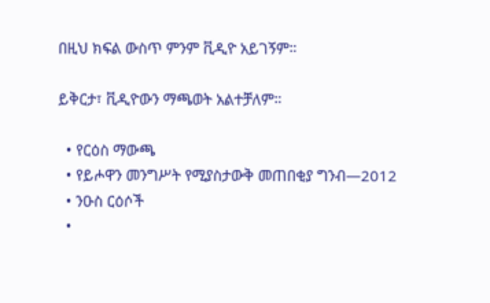በዚህ ክፍል ውስጥ ምንም ቪዲዮ አይገኝም።

ይቅርታ፣ ቪዲዮውን ማጫወት አልተቻለም።

  • የርዕስ ማውጫ
  • የይሖዋን መንግሥት የሚያስታውቅ መጠበቂያ ግንብ—2012
  • ንዑስ ርዕሶች
  •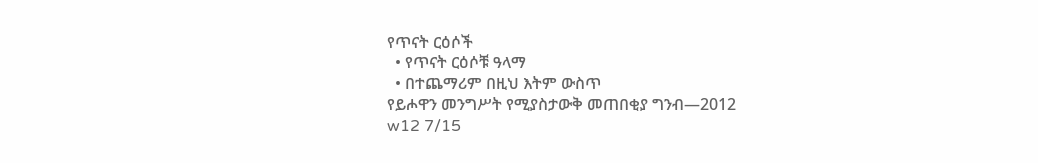የጥናት ርዕሶች
  • የጥናት ርዕሶቹ ዓላማ
  • በተጨማሪም በዚህ እትም ውስጥ
የይሖዋን መንግሥት የሚያስታውቅ መጠበቂያ ግንብ—2012
w12 7/15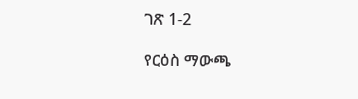ገጽ 1-2

የርዕስ ማውጫ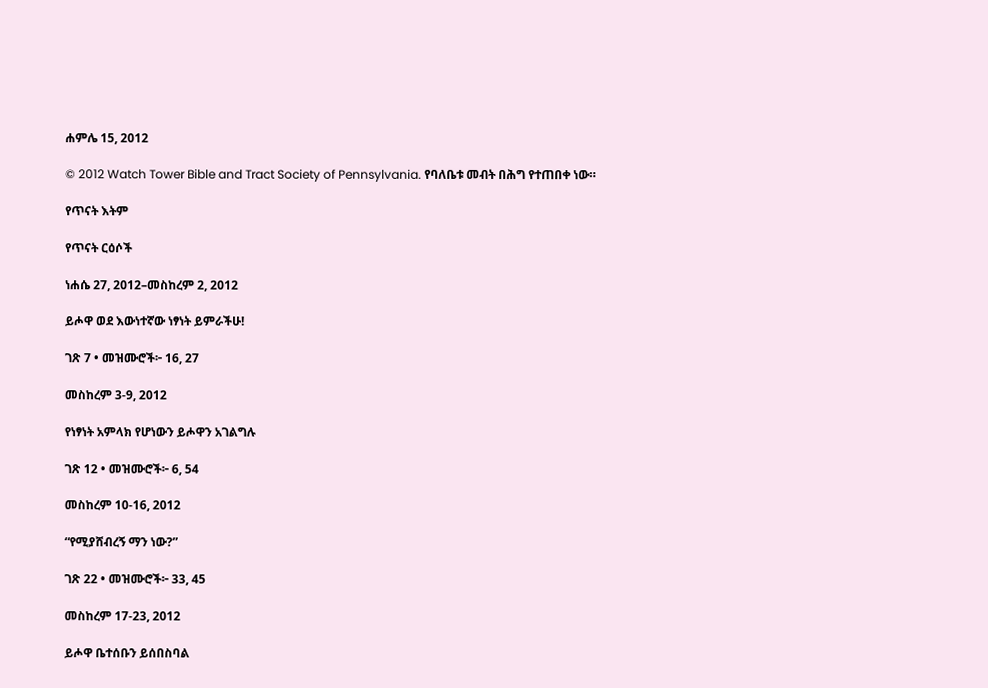ሐምሌ 15, 2012

© 2012 Watch Tower Bible and Tract Society of Pennsylvania. የባለቤቱ መብት በሕግ የተጠበቀ ነው።

የጥናት እትም

የጥናት ርዕሶች

ነሐሴ 27, 2012–መስከረም 2, 2012

ይሖዋ ወደ እውነተኛው ነፃነት ይምራችሁ!

ገጽ 7 • መዝሙሮች፦ 16, 27

መስከረም 3-9, 2012

የነፃነት አምላክ የሆነውን ይሖዋን አገልግሉ

ገጽ 12 • መዝሙሮች፦ 6, 54

መስከረም 10-16, 2012

“የሚያሸብረኝ ማን ነው?”

ገጽ 22 • መዝሙሮች፦ 33, 45

መስከረም 17-23, 2012

ይሖዋ ቤተሰቡን ይሰበስባል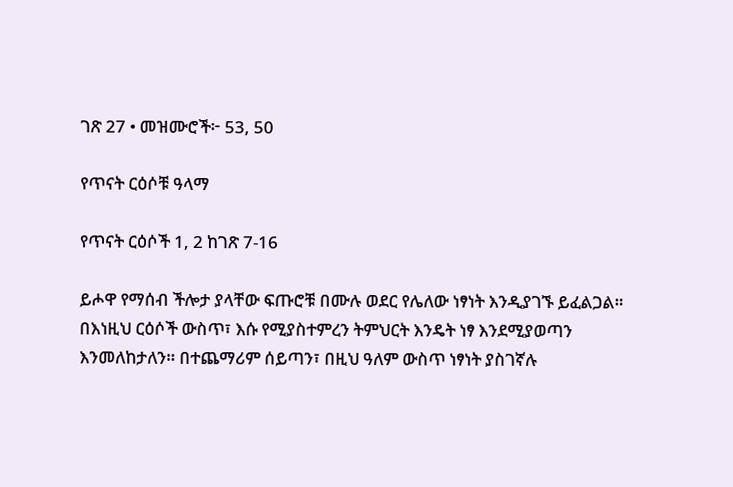ገጽ 27 • መዝሙሮች፦ 53, 50

የጥናት ርዕሶቹ ዓላማ

የጥናት ርዕሶች 1, 2 ከገጽ 7-16

ይሖዋ የማሰብ ችሎታ ያላቸው ፍጡሮቹ በሙሉ ወደር የሌለው ነፃነት እንዲያገኙ ይፈልጋል። በእነዚህ ርዕሶች ውስጥ፣ እሱ የሚያስተምረን ትምህርት እንዴት ነፃ እንደሚያወጣን እንመለከታለን። በተጨማሪም ሰይጣን፣ በዚህ ዓለም ውስጥ ነፃነት ያስገኛሉ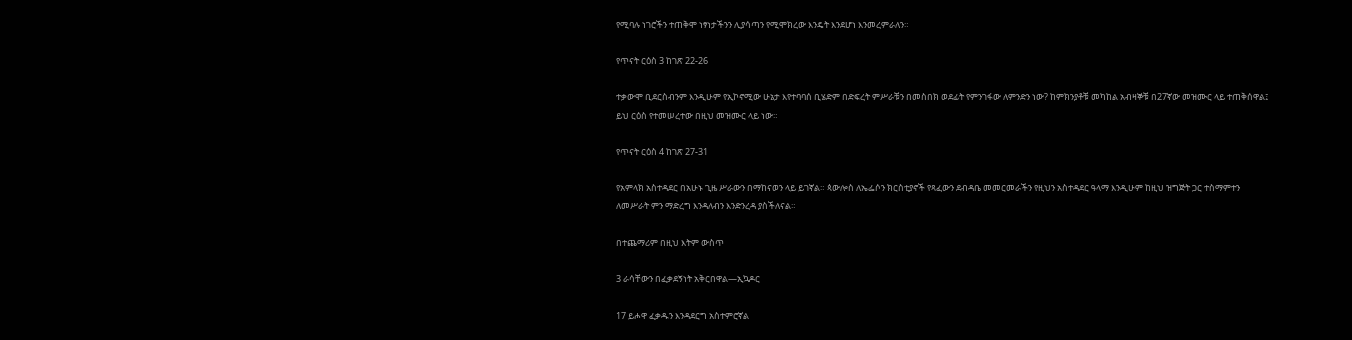የሚባሉ ነገሮችን ተጠቅሞ ነፃነታችንን ሊያሳጣን የሚሞክረው እንዴት እንደሆነ እንመረምራለን።

የጥናት ርዕስ 3 ከገጽ 22-26

ተቃውሞ ቢደርስብንም እንዲሁም የኢኮኖሚው ሁኔታ እየተባባሰ ቢሄድም በድፍረት ምሥራቹን በመስበክ ወደፊት የምንገፋው ለምንድን ነው? ከምክንያቶቹ መካከል አብዛኞቹ በ27ኛው መዝሙር ላይ ተጠቅሰዋል፤ ይህ ርዕስ የተመሠረተው በዚህ መዝሙር ላይ ነው።

የጥናት ርዕስ 4 ከገጽ 27-31

የአምላክ አስተዳደር በአሁኑ ጊዜ ሥራውን በማከናወን ላይ ይገኛል። ጳውሎስ ለኤፌሶን ክርስቲያኖች የጻፈውን ደብዳቤ መመርመራችን የዚህን አስተዳደር ዓላማ እንዲሁም ከዚህ ዝግጅት ጋር ተስማምተን ለመሥራት ምን ማድረግ እንዳለብን እንድንረዳ ያስችለናል።

በተጨማሪም በዚህ እትም ውስጥ

3 ራሳቸውን በፈቃደኝነት አቅርበዋል—ኢኳዶር

17 ይሖዋ ፈቃዱን እንዳደርግ አስተምሮኛል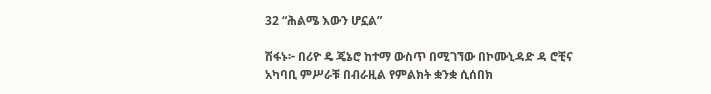32 “ሕልሜ እውን ሆኗል”

ሽፋኑ፦ በሪዮ ዴ ጄኔሮ ከተማ ውስጥ በሚገኘው በኮሙኒዳድ ዳ ሮቺና አካባቢ ምሥራቹ በብራዚል የምልክት ቋንቋ ሲሰበክ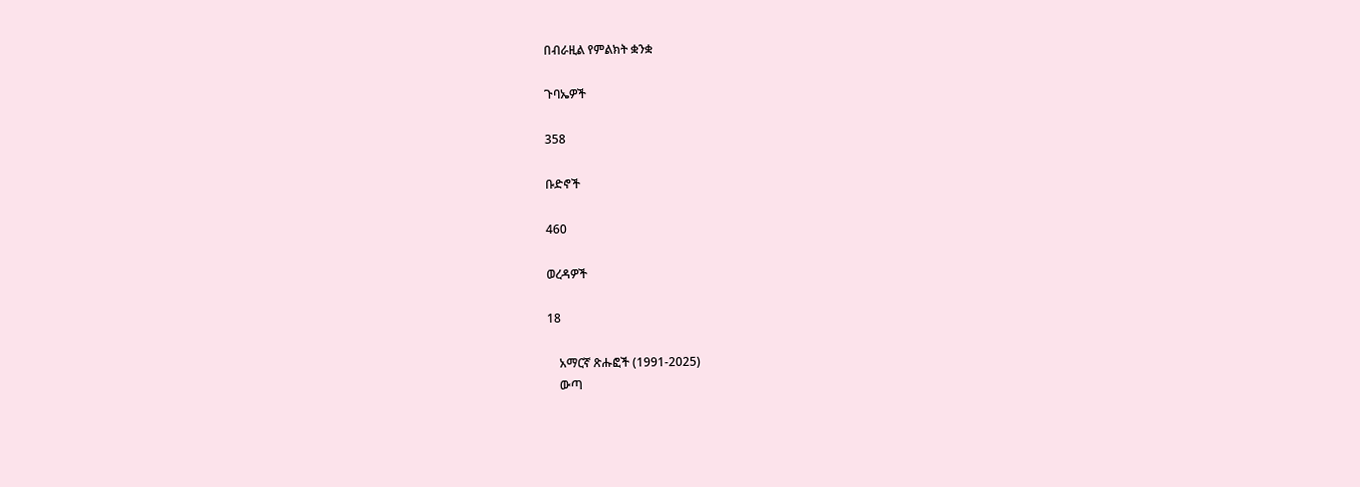በብራዚል የምልክት ቋንቋ

ጉባኤዎች

358

ቡድኖች

460

ወረዳዎች

18

    አማርኛ ጽሑፎች (1991-2025)
    ውጣ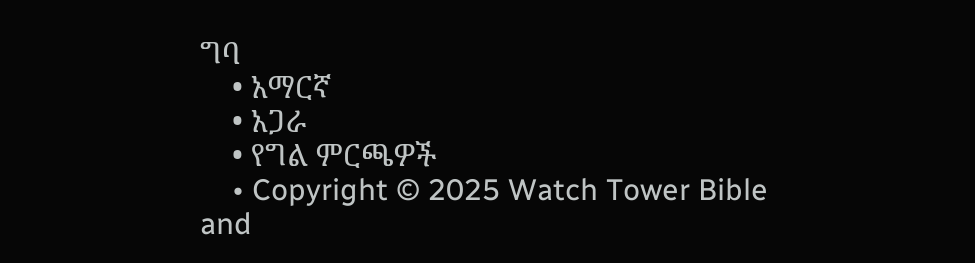ግባ
    • አማርኛ
    • አጋራ
    • የግል ምርጫዎች
    • Copyright © 2025 Watch Tower Bible and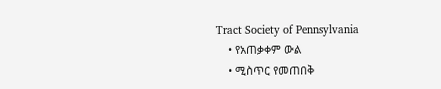Tract Society of Pennsylvania
    • የአጠቃቀም ውል
    • ሚስጥር የመጠበቅ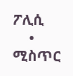ፖሊሲ
    • ሚስጥር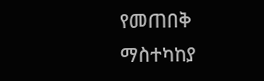የመጠበቅ ማስተካከያ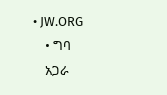• JW.ORG
    • ግባ
    አጋራ